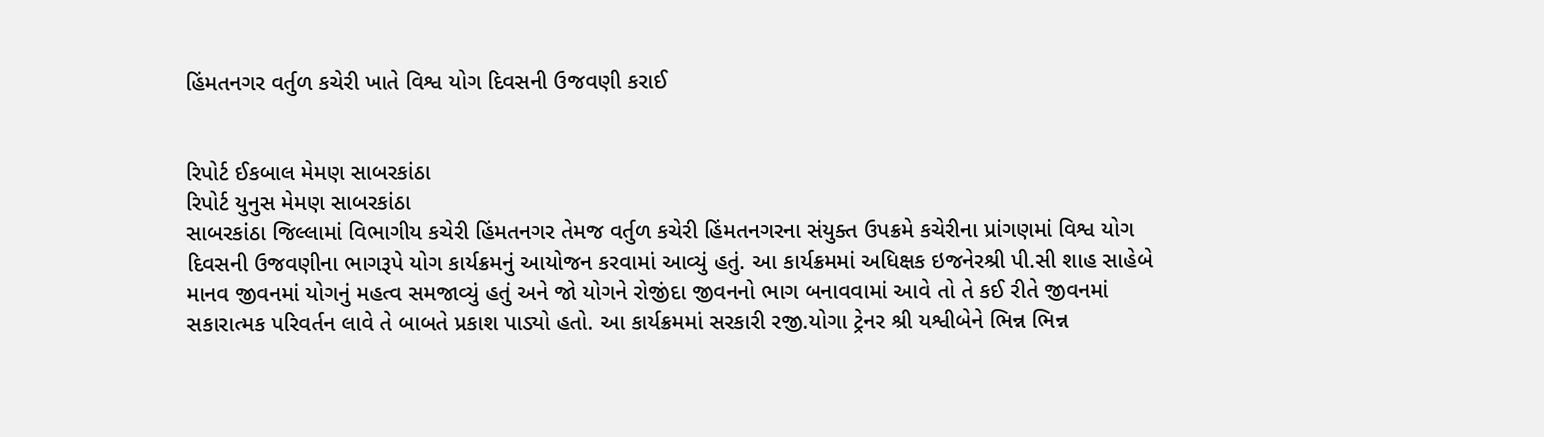હિંમતનગર વર્તુળ કચેરી ખાતે વિશ્વ યોગ દિવસની ઉજવણી કરાઈ


રિપોર્ટ ઈકબાલ મેમણ સાબરકાંઠા
રિપોર્ટ યુનુસ મેમણ સાબરકાંઠા
સાબરકાંઠા જિલ્લામાં વિભાગીય કચેરી હિંમતનગર તેમજ વર્તુળ કચેરી હિંમતનગરના સંયુક્ત ઉપક્રમે કચેરીના પ્રાંગણમાં વિશ્વ યોગ દિવસની ઉજવણીના ભાગરૂપે યોગ કાર્યક્રમનું આયોજન કરવામાં આવ્યું હતું. આ કાર્યક્રમમાં અધિક્ષક ઇજનેરશ્રી પી.સી શાહ સાહેબે માનવ જીવનમાં યોગનું મહત્વ સમજાવ્યું હતું અને જો યોગને રોજીંદા જીવનનો ભાગ બનાવવામાં આવે તો તે કઈ રીતે જીવનમાં સકારાત્મક પરિવર્તન લાવે તે બાબતે પ્રકાશ પાડ્યો હતો. આ કાર્યક્રમમાં સરકારી રજી.યોગા ટ્રેનર શ્રી યશ્વીબેને ભિન્ન ભિન્ન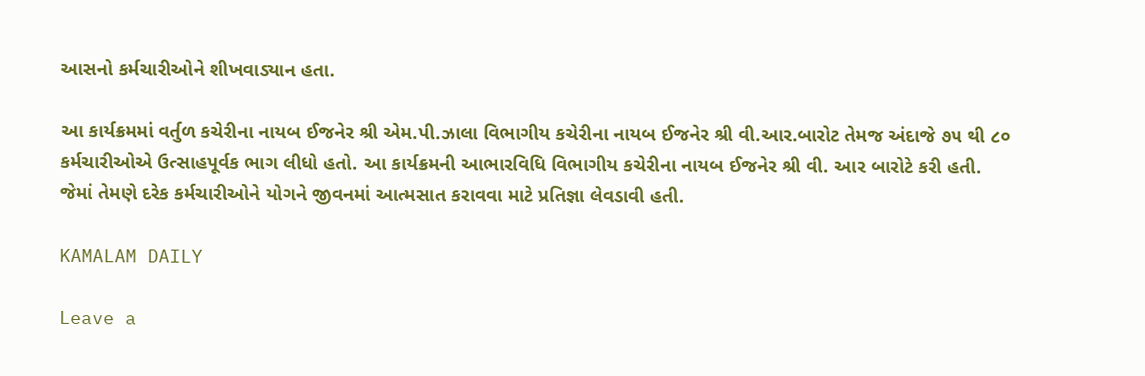આસનો કર્મચારીઓને શીખવાડ્યાન હતા.

આ કાર્યક્રમમાં વર્તુળ કચેરીના નાયબ ઈજનેર શ્રી એમ.પી.ઝાલા વિભાગીય કચેરીના નાયબ ઈજનેર શ્રી વી.આર.બારોટ તેમજ અંદાજે ૭૫ થી ૮૦ કર્મચારીઓએ ઉત્સાહપૂર્વક ભાગ લીધો હતો. આ કાર્યક્રમની આભારવિધિ વિભાગીય કચેરીના નાયબ ઈજનેર શ્રી વી. આર બારોટે કરી હતી. જેમાં તેમણે દરેક કર્મચારીઓને યોગને જીવનમાં આત્મસાત કરાવવા માટે પ્રતિજ્ઞા લેવડાવી હતી.

KAMALAM DAILY

Leave a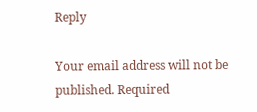Reply

Your email address will not be published. Required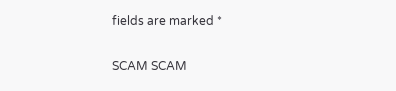fields are marked *

SCAM SCAM